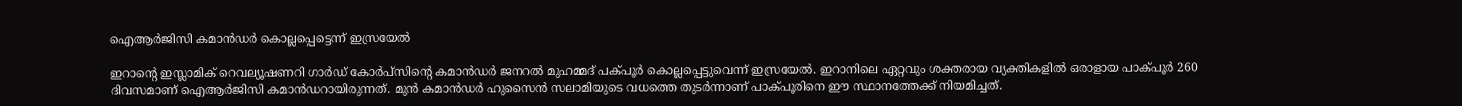ഐആർജിസി കമാൻഡർ കൊല്ലപ്പെട്ടെന്ന് ഇസ്രയേൽ

ഇറാന്റെ ഇസ്ലാമിക് റെവല്യൂഷണറി ഗാർഡ് കോർപ്സിന്റെ കമാൻഡർ ജനറൽ മുഹമ്മദ് പക്പൂർ കൊല്ലപ്പെട്ടുവെന്ന് ഇസ്രയേൽ. ഇറാനിലെ ഏറ്റവും ശക്തരായ വ്യക്തികളിൽ ഒരാളായ പാക്പൂർ 260 ദിവസമാണ് ഐആർജിസി കമാൻഡറായിരുന്നത്. മുൻ കമാൻഡർ ഹുസൈൻ സലാമിയുടെ വധത്തെ തുടർന്നാണ് പാക്പൂരിനെ ഈ സ്ഥാനത്തേക്ക് നിയമിച്ചത്.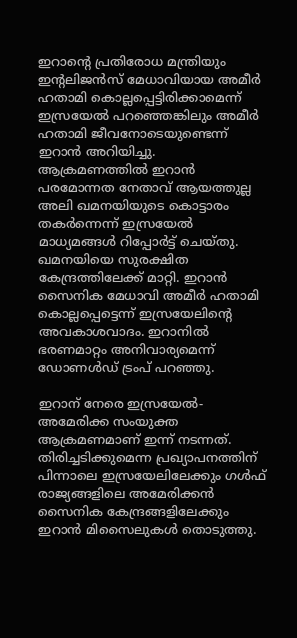ഇറാന്റെ പ്രതിരോധ മന്ത്രിയും ഇന്റലിജൻസ് മേധാവിയായ അമീർ ഹതാമി കൊല്ലപ്പെട്ടിരിക്കാമെന്ന് ഇസ്രയേൽ പറഞ്ഞെങ്കിലും അമീർ ഹതാമി ജീവനോടെയുണ്ടെന്ന് ഇറാൻ‌ അറിയിച്ചു. ആക്രമണത്തിൽ ഇറാൻ പരമോന്നത നേതാവ് ആയത്തുല്ല അലി ഖമനയിയുടെ കൊട്ടാരം തകർന്നെന്ന് ഇസ്രയേൽ മാധ്യമങ്ങൾ റിപ്പോർട്ട് ചെയ്തു. ഖമനയിയെ സുരക്ഷിത കേന്ദ്രത്തിലേക്ക് മാറ്റി. ഇറാൻ സൈനിക മേധാവി അമീർ ഹതാമി കൊല്ലപ്പെട്ടെന്ന് ഇസ്രയേലിന്റെ അവകാശവാദം. ഇറാനിൽ ഭരണമാറ്റം അനിവാര്യമെന്ന് ഡോണൾഡ് ട്രംപ് പറഞ്ഞു.

ഇറാന് നേരെ ഇസ്രയേൽ-അമേരിക്ക സംയുക്ത ആക്രമണമാണ് ഇന്ന് നടന്നത്. തിരിച്ചടിക്കുമെന്ന പ്രഖ്യാപനത്തിന് പിന്നാലെ ഇസ്രയേലിലേക്കും ഗൾഫ് രാജ്യങ്ങളിലെ അമേരിക്കൻ സൈനിക കേന്ദ്രങ്ങളിലേക്കും ഇറാൻ മിസൈലുകൾ തൊടുത്തു.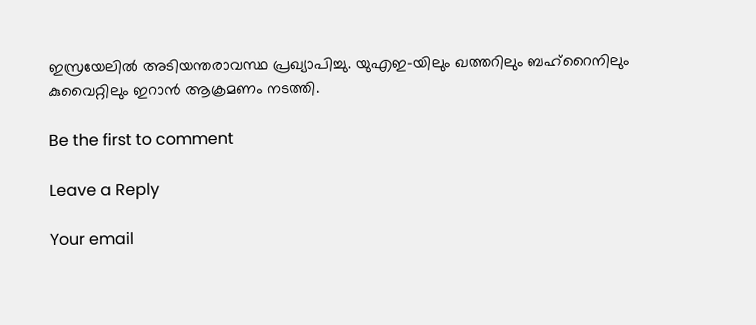ഇസ്രയേലിൽ അടിയന്തരാവസ്ഥ പ്രഖ്യാപിച്ചു. യുഎഇ-യിലും ഖത്തറിലും ബഹ്റൈനിലും കുവൈറ്റിലും ഇറാൻ ആക്രമണം നടത്തി.

Be the first to comment

Leave a Reply

Your email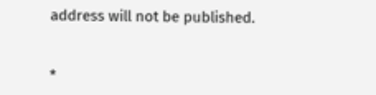address will not be published.


*